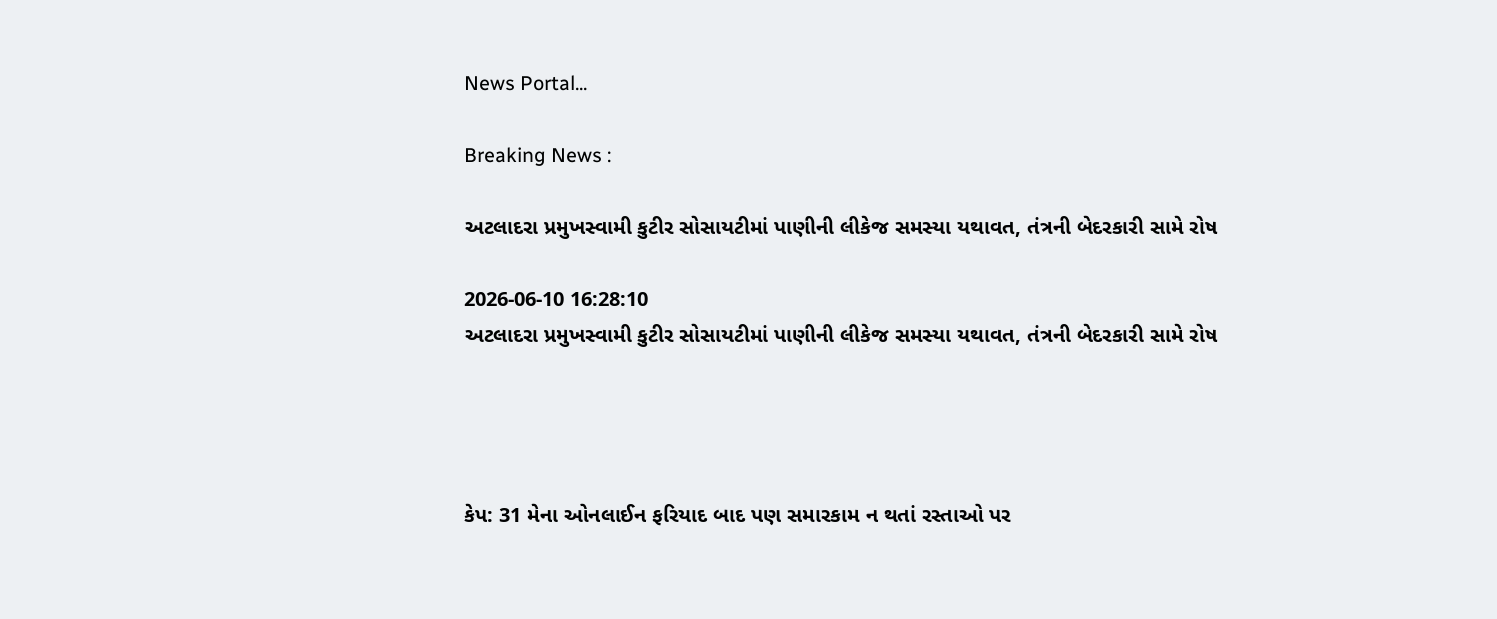News Portal...

Breaking News :

અટલાદરા પ્રમુખસ્વામી કુટીર સોસાયટીમાં પાણીની લીકેજ સમસ્યા યથાવત, તંત્રની બેદરકારી સામે રોષ

2026-06-10 16:28:10
અટલાદરા પ્રમુખસ્વામી કુટીર સોસાયટીમાં પાણીની લીકેજ સમસ્યા યથાવત, તંત્રની બેદરકારી સામે રોષ




કેપ: 31 મેના ઓનલાઈન ફરિયાદ બાદ પણ સમારકામ ન થતાં રસ્તાઓ પર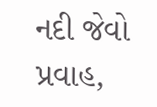નદી જેવો પ્રવાહ,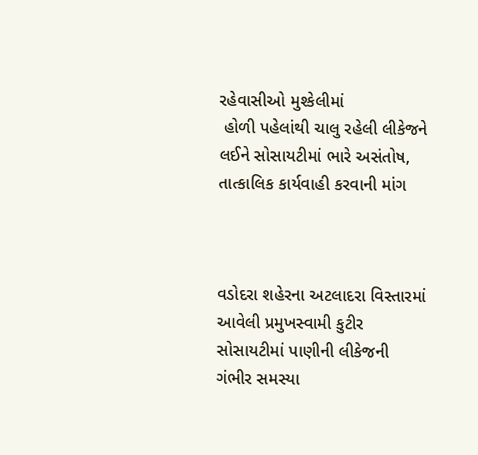રહેવાસીઓ મુશ્કેલીમાં
 હોળી પહેલાંથી ચાલુ રહેલી લીકેજને લઈને સોસાયટીમાં ભારે અસંતોષ, તાત્કાલિક કાર્યવાહી કરવાની માંગ



વડોદરા શહેરના અટલાદરા વિસ્તારમાં આવેલી પ્રમુખસ્વામી કુટીર સોસાયટીમાં પાણીની લીકેજની ગંભીર સમસ્યા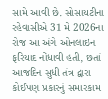સામે આવી છે. સોસાયટીના રહેવાસીએ 31 મે 2026ના રોજ આ અંગે ઓનલાઇન ફરિયાદ નોંધાવી હતી, છતાં આજદિન સુધી તંત્ર દ્વારા કોઈપણ પ્રકારનું સમારકામ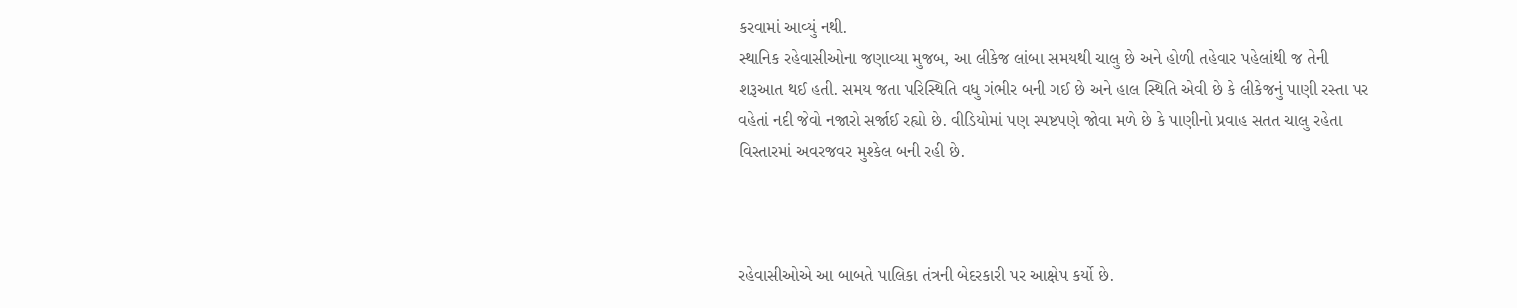કરવામાં આવ્યું નથી.
સ્થાનિક રહેવાસીઓના જણાવ્યા મુજબ, આ લીકેજ લાંબા સમયથી ચાલુ છે અને હોળી તહેવાર પહેલાંથી જ તેની શરૂઆત થઈ હતી. સમય જતા પરિસ્થિતિ વધુ ગંભીર બની ગઈ છે અને હાલ સ્થિતિ એવી છે કે લીકેજનું પાણી રસ્તા પર વહેતાં નદી જેવો નજારો સર્જાઈ રહ્યો છે. વીડિયોમાં પણ સ્પષ્ટપણે જોવા મળે છે કે પાણીનો પ્રવાહ સતત ચાલુ રહેતા વિસ્તારમાં અવરજવર મુશ્કેલ બની રહી છે.



રહેવાસીઓએ આ બાબતે પાલિકા તંત્રની બેદરકારી પર આક્ષેપ કર્યો છે.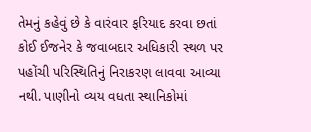તેમનું કહેવું છે કે વારંવાર ફરિયાદ કરવા છતાં કોઈ ઈજનેર કે જવાબદાર અધિકારી સ્થળ પર પહોંચી પરિસ્થિતિનું નિરાકરણ લાવવા આવ્યા નથી. પાણીનો વ્યય વધતા સ્થાનિકોમાં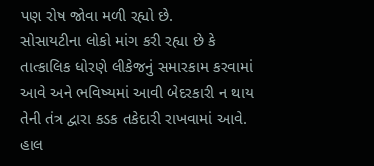પણ રોષ જોવા મળી રહ્યો છે.
સોસાયટીના લોકો માંગ કરી રહ્યા છે કે તાત્કાલિક ધોરણે લીકેજનું સમારકામ કરવામાં આવે અને ભવિષ્યમાં આવી બેદરકારી ન થાય તેની તંત્ર દ્વારા કડક તકેદારી રાખવામાં આવે. હાલ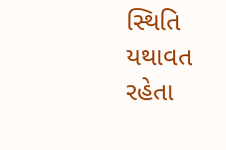સ્થિતિ યથાવત રહેતા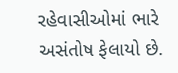રહેવાસીઓમાં ભારે અસંતોષ ફેલાયો છે.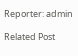Reporter: admin

Related Post